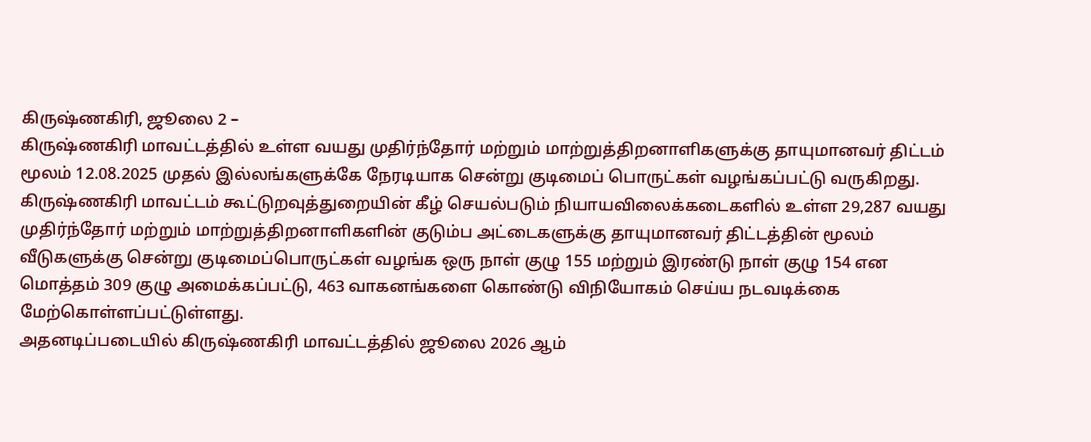கிருஷ்ணகிரி, ஜூலை 2 –
கிருஷ்ணகிரி மாவட்டத்தில் உள்ள வயது முதிர்ந்தோர் மற்றும் மாற்றுத்திறனாளிகளுக்கு தாயுமானவர் திட்டம் மூலம் 12.08.2025 முதல் இல்லங்களுக்கே நேரடியாக சென்று குடிமைப் பொருட்கள் வழங்கப்பட்டு வருகிறது.
கிருஷ்ணகிரி மாவட்டம் கூட்டுறவுத்துறையின் கீழ் செயல்படும் நியாயவிலைக்கடைகளில் உள்ள 29,287 வயது முதிர்ந்தோர் மற்றும் மாற்றுத்திறனாளிகளின் குடும்ப அட்டைகளுக்கு தாயுமானவர் திட்டத்தின் மூலம் வீடுகளுக்கு சென்று குடிமைப்பொருட்கள் வழங்க ஒரு நாள் குழு 155 மற்றும் இரண்டு நாள் குழு 154 என மொத்தம் 309 குழு அமைக்கப்பட்டு, 463 வாகனங்களை கொண்டு விநியோகம் செய்ய நடவடிக்கை மேற்கொள்ளப்பட்டுள்ளது.
அதனடிப்படையில் கிருஷ்ணகிரி மாவட்டத்தில் ஜூலை 2026 ஆம்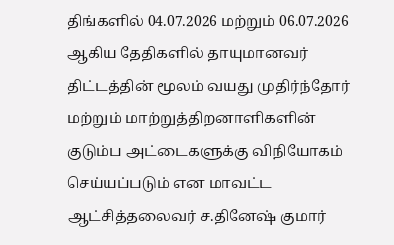திங்களில் 04.07.2026 மற்றும் 06.07.2026 ஆகிய தேதிகளில் தாயுமானவர் திட்டத்தின் மூலம் வயது முதிர்ந்தோர் மற்றும் மாற்றுத்திறனாளிகளின் குடும்ப அட்டைகளுக்கு விநியோகம் செய்யப்படும் என மாவட்ட ஆட்சித்தலைவர் ச.தினேஷ் குமார்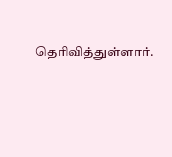தெரிவித்துள்ளார்.